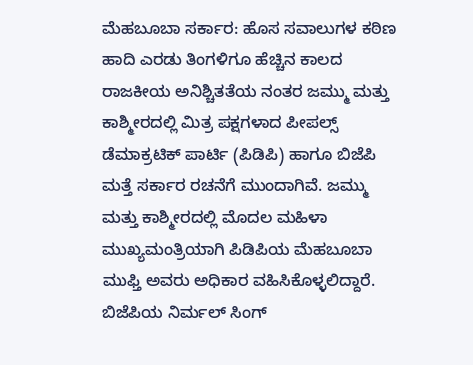ಮೆಹಬೂಬಾ ಸರ್ಕಾರ: ಹೊಸ ಸವಾಲುಗಳ ಕಠಿಣ ಹಾದಿ ಎರಡು ತಿಂಗಳಿಗೂ ಹೆಚ್ಚಿನ ಕಾಲದ ರಾಜಕೀಯ ಅನಿಶ್ಚಿತತೆಯ ನಂತರ ಜಮ್ಮು ಮತ್ತು ಕಾಶ್ಮೀರದಲ್ಲಿ ಮಿತ್ರ ಪಕ್ಷಗಳಾದ ಪೀಪಲ್ಸ್ ಡೆಮಾಕ್ರಟಿಕ್ ಪಾರ್ಟಿ (ಪಿಡಿಪಿ) ಹಾಗೂ ಬಿಜೆಪಿ ಮತ್ತೆ ಸರ್ಕಾರ ರಚನೆಗೆ ಮುಂದಾಗಿವೆ. ಜಮ್ಮು ಮತ್ತು ಕಾಶ್ಮೀರದಲ್ಲಿ ಮೊದಲ ಮಹಿಳಾ ಮುಖ್ಯಮಂತ್ರಿಯಾಗಿ ಪಿಡಿಪಿಯ ಮೆಹಬೂಬಾ ಮುಫ್ತಿ ಅವರು ಅಧಿಕಾರ ವಹಿಸಿಕೊಳ್ಳಲಿದ್ದಾರೆ. ಬಿಜೆಪಿಯ ನಿರ್ಮಲ್ ಸಿಂಗ್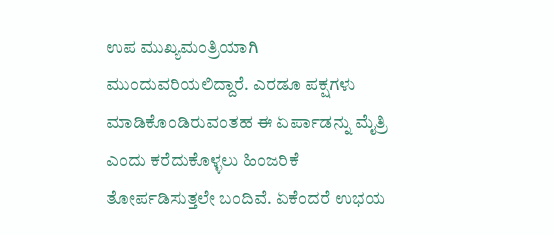ಉಪ ಮುಖ್ಯಮಂತ್ರಿಯಾಗಿ ಮುಂದುವರಿಯಲಿದ್ದಾರೆ. ಎರಡೂ ಪಕ್ಷಗಳು ಮಾಡಿಕೊಂಡಿರುವಂತಹ ಈ ಏರ್ಪಾಡನ್ನು ಮೈತ್ರಿ ಎಂದು ಕರೆದುಕೊಳ್ಳಲು ಹಿಂಜರಿಕೆ ತೋರ್ಪಡಿಸುತ್ತಲೇ ಬಂದಿವೆ. ಏಕೆಂದರೆ ಉಭಯ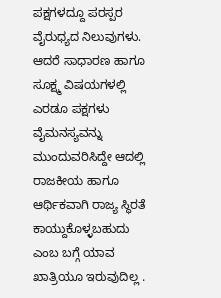ಪಕ್ಷಗಳದ್ದೂ ಪರಸ್ಪರ ವೈರುಧ್ಯದ ನಿಲುವುಗಳು. ಆದರೆ ಸಾಧಾರಣ ಹಾಗೂ ಸೂಕ್ಷ್ಮ ವಿಷಯಗಳಲ್ಲಿ ಎರಡೂ ಪಕ್ಷಗಳು ವೈಮನಸ್ಯವನ್ನು ಮುಂದುವರಿಸಿದ್ದೇ ಆದಲ್ಲಿ ರಾಜಕೀಯ ಹಾಗೂ ಆರ್ಥಿಕವಾಗಿ ರಾಜ್ಯ ಸ್ಥಿರತೆ ಕಾಯ್ದುಕೊಳ್ಳಬಹುದು ಎಂಬ ಬಗ್ಗೆ ಯಾವ ಖಾತ್ರಿಯೂ ಇರುವುದಿಲ್ಲ .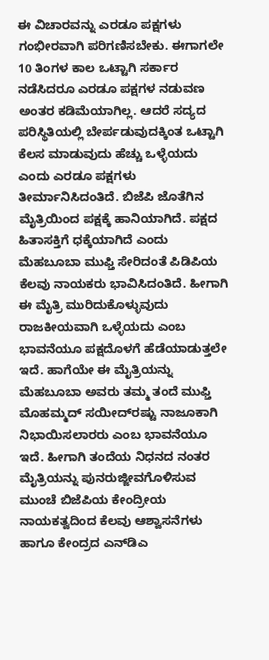ಈ ವಿಚಾರವನ್ನು ಎರಡೂ ಪಕ್ಷಗಳು ಗಂಭೀರವಾಗಿ ಪರಿಗಣಿಸಬೇಕು. ಈಗಾಗಲೇ 10 ತಿಂಗಳ ಕಾಲ ಒಟ್ಟಾಗಿ ಸರ್ಕಾರ ನಡೆಸಿದರೂ ಎರಡೂ ಪಕ್ಷಗಳ ನಡುವಣ ಅಂತರ ಕಡಿಮೆಯಾಗಿಲ್ಲ. ಆದರೆ ಸದ್ಯದ ಪರಿಸ್ಥಿತಿಯಲ್ಲಿ ಬೇರ್ಪಡುವುದಕ್ಕಿಂತ ಒಟ್ಟಾಗಿ ಕೆಲಸ ಮಾಡುವುದು ಹೆಚ್ಚು ಒಳ್ಳೆಯದು ಎಂದು ಎರಡೂ ಪಕ್ಷಗಳು ತೀರ್ಮಾನಿಸಿದಂತಿದೆ. ಬಿಜೆಪಿ ಜೊತೆಗಿನ ಮೈತ್ರಿಯಿಂದ ಪಕ್ಷಕ್ಕೆ ಹಾನಿಯಾಗಿದೆ. ಪಕ್ಷದ ಹಿತಾಸಕ್ತಿಗೆ ಧಕ್ಕೆಯಾಗಿದೆ ಎಂದು ಮೆಹಬೂಬಾ ಮುಫ್ತಿ ಸೇರಿದಂತೆ ಪಿಡಿಪಿಯ ಕೆಲವು ನಾಯಕರು ಭಾವಿಸಿದಂತಿದೆ. ಹೀಗಾಗಿ ಈ ಮೈತ್ರಿ ಮುರಿದುಕೊಳ್ಳುವುದು ರಾಜಕೀಯವಾಗಿ ಒಳ್ಳೆಯದು ಎಂಬ ಭಾವನೆಯೂ ಪಕ್ಷದೊಳಗೆ ಹೆಡೆಯಾಡುತ್ತಲೇ ಇದೆ. ಹಾಗೆಯೇ ಈ ಮೈತ್ರಿಯನ್ನು ಮೆಹಬೂಬಾ ಅವರು ತಮ್ಮ ತಂದೆ ಮುಫ್ತಿ ಮೊಹಮ್ಮದ್ ಸಯೀದ್‌ರಷ್ಟು ನಾಜೂಕಾಗಿ ನಿಭಾಯಿಸಲಾರರು ಎಂಬ ಭಾವನೆಯೂ ಇದೆ. ಹೀಗಾಗಿ ತಂದೆಯ ನಿಧನದ ನಂತರ ಮೈತ್ರಿಯನ್ನು ಪುನರುಜ್ಜೀವಗೊಳಿಸುವ ಮುಂಚೆ ಬಿಜೆಪಿಯ ಕೇಂದ್ರೀಯ ನಾಯಕತ್ವದಿಂದ ಕೆಲವು ಆಶ್ವಾಸನೆಗಳು ಹಾಗೂ ಕೇಂದ್ರದ ಎನ್‌ಡಿಎ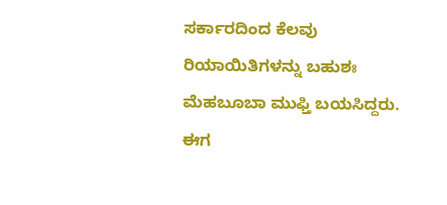ಸರ್ಕಾರದಿಂದ ಕೆಲವು ರಿಯಾಯಿತಿಗಳನ್ನು ಬಹುಶಃ ಮೆಹಬೂಬಾ ಮುಫ್ತಿ ಬಯಸಿದ್ದರು. ಈಗ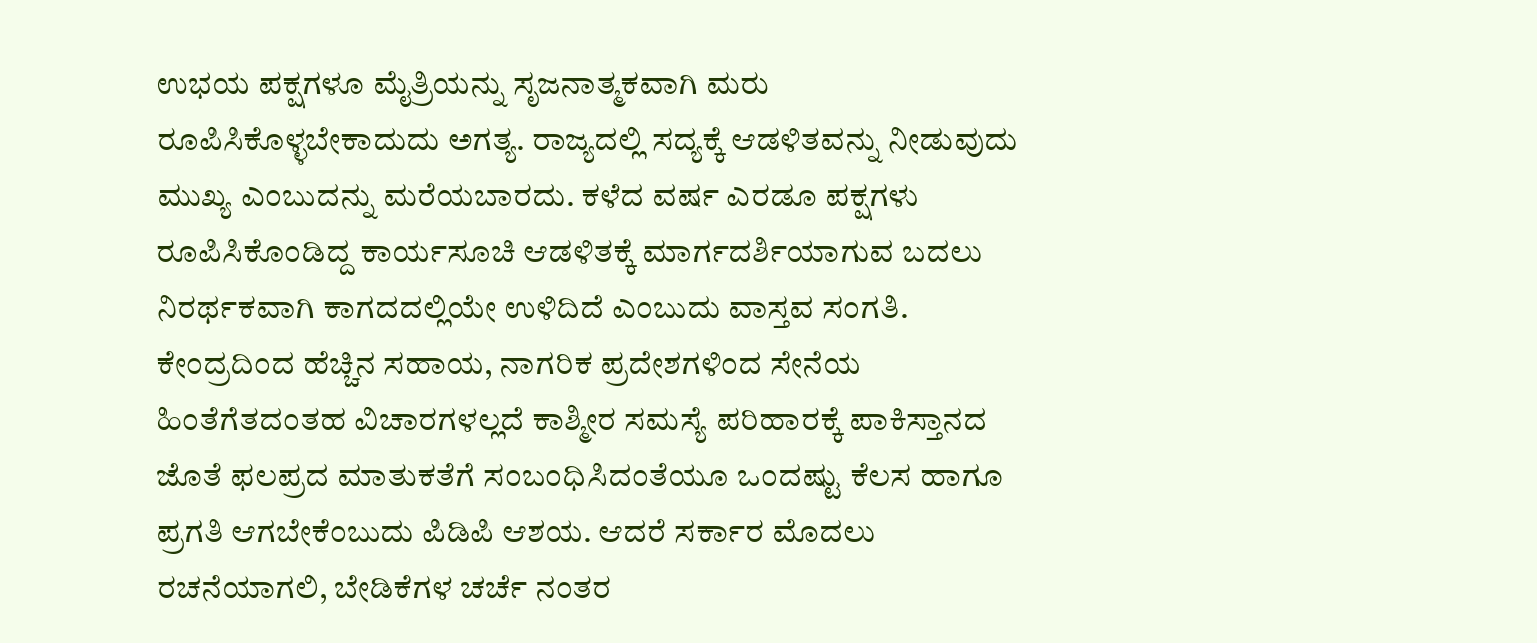ಉಭಯ ಪಕ್ಷಗಳೂ ಮೈತ್ರಿಯನ್ನು ಸೃಜನಾತ್ಮಕವಾಗಿ ಮರು ರೂಪಿಸಿಕೊಳ್ಳಬೇಕಾದುದು ಅಗತ್ಯ. ರಾಜ್ಯದಲ್ಲಿ ಸದ್ಯಕ್ಕೆ ಆಡಳಿತವನ್ನು ನೀಡುವುದು ಮುಖ್ಯ ಎಂಬುದನ್ನು ಮರೆಯಬಾರದು. ಕಳೆದ ವರ್ಷ ಎರಡೂ ಪಕ್ಷಗಳು ರೂಪಿಸಿಕೊಂಡಿದ್ದ ಕಾರ್ಯಸೂಚಿ ಆಡಳಿತಕ್ಕೆ ಮಾರ್ಗದರ್ಶಿಯಾಗುವ ಬದಲು ನಿರರ್ಥಕವಾಗಿ ಕಾಗದದಲ್ಲಿಯೇ ಉಳಿದಿದೆ ಎಂಬುದು ವಾಸ್ತವ ಸಂಗತಿ. ಕೇಂದ್ರದಿಂದ ಹೆಚ್ಚಿನ ಸಹಾಯ, ನಾಗರಿಕ ಪ್ರದೇಶಗಳಿಂದ ಸೇನೆಯ ಹಿಂತೆಗೆತದಂತಹ ವಿಚಾರಗಳಲ್ಲದೆ ಕಾಶ್ಮೀರ ಸಮಸ್ಯೆ ಪರಿಹಾರಕ್ಕೆ ಪಾಕಿಸ್ತಾನದ ಜೊತೆ ಫಲಪ್ರದ ಮಾತುಕತೆಗೆ ಸಂಬಂಧಿಸಿದಂತೆಯೂ ಒಂದಷ್ಟು ಕೆಲಸ ಹಾಗೂ ಪ್ರಗತಿ ಆಗಬೇಕೆಂಬುದು ಪಿಡಿಪಿ ಆಶಯ. ಆದರೆ ಸರ್ಕಾರ ಮೊದಲು ರಚನೆಯಾಗಲಿ, ಬೇಡಿಕೆಗಳ ಚರ್ಚೆ ನಂತರ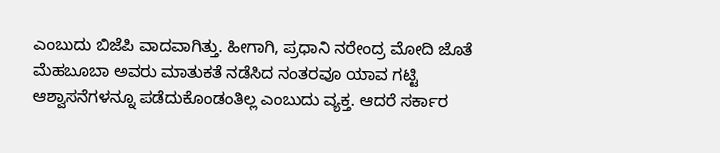ಎಂಬುದು ಬಿಜೆಪಿ ವಾದವಾಗಿತ್ತು. ಹೀಗಾಗಿ, ಪ್ರಧಾನಿ ನರೇಂದ್ರ ಮೋದಿ ಜೊತೆ ಮೆಹಬೂಬಾ ಅವರು ಮಾತುಕತೆ ನಡೆಸಿದ ನಂತರವೂ ಯಾವ ಗಟ್ಟಿ ಆಶ್ವಾಸನೆಗಳನ್ನೂ ಪಡೆದುಕೊಂಡಂತಿಲ್ಲ ಎಂಬುದು ವ್ಯಕ್ತ. ಆದರೆ ಸರ್ಕಾರ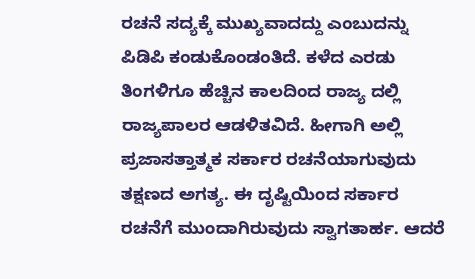ರಚನೆ ಸದ್ಯಕ್ಕೆ ಮುಖ್ಯವಾದದ್ದು ಎಂಬುದನ್ನು ಪಿಡಿಪಿ ಕಂಡುಕೊಂಡಂತಿದೆ. ಕಳೆದ ಎರಡು ತಿಂಗಳಿಗೂ ಹೆಚ್ಚಿನ ಕಾಲದಿಂದ ರಾಜ್ಯ ದಲ್ಲಿ ರಾಜ್ಯಪಾಲರ ಆಡಳಿತವಿದೆ. ಹೀಗಾಗಿ ಅಲ್ಲಿ ಪ್ರಜಾಸತ್ತಾತ್ಮಕ ಸರ್ಕಾರ ರಚನೆಯಾಗುವುದು ತಕ್ಷಣದ ಅಗತ್ಯ. ಈ ದೃಷ್ಟಿಯಿಂದ ಸರ್ಕಾರ ರಚನೆಗೆ ಮುಂದಾಗಿರುವುದು ಸ್ವಾಗತಾರ್ಹ. ಆದರೆ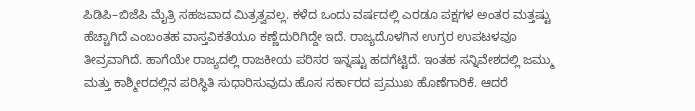ಪಿಡಿಪಿ–ಬಿಜೆಪಿ ಮೈತ್ರಿ ಸಹಜವಾದ ಮಿತ್ರತ್ವವಲ್ಲ. ಕಳೆದ ಒಂದು ವರ್ಷದಲ್ಲಿ ಎರಡೂ ಪಕ್ಷಗಳ ಅಂತರ ಮತ್ತಷ್ಟು ಹೆಚ್ಚಾಗಿದೆ ಎಂಬಂತಹ ವಾಸ್ತವಿಕತೆಯೂ ಕಣ್ಣೆದುರಿಗಿದ್ದೇ ಇದೆ. ರಾಜ್ಯದೊಳಗಿನ ಉಗ್ರರ ಉಪಟಳವೂ ತೀವ್ರವಾಗಿದೆ. ಹಾಗೆಯೇ ರಾಜ್ಯದಲ್ಲಿ ರಾಜಕೀಯ ಪರಿಸರ ಇನ್ನಷ್ಟು ಹದಗೆಟ್ಟಿದೆ. ಇಂತಹ ಸನ್ನಿವೇಶದಲ್ಲಿ ಜಮ್ಮು ಮತ್ತು ಕಾಶ್ಮೀರದಲ್ಲಿನ ಪರಿಸ್ಥಿತಿ ಸುಧಾರಿಸುವುದು ಹೊಸ ಸರ್ಕಾರದ ಪ್ರಮುಖ ಹೊಣೆಗಾರಿಕೆ. ಆದರೆ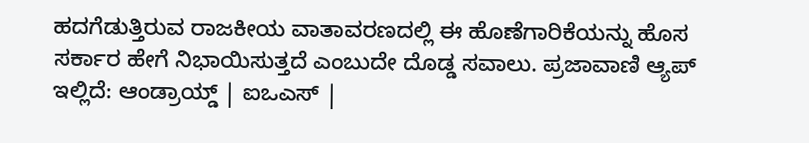ಹದಗೆಡುತ್ತಿರುವ ರಾಜಕೀಯ ವಾತಾವರಣದಲ್ಲಿ ಈ ಹೊಣೆಗಾರಿಕೆಯನ್ನು ಹೊಸ ಸರ್ಕಾರ ಹೇಗೆ ನಿಭಾಯಿಸುತ್ತದೆ ಎಂಬುದೇ ದೊಡ್ಡ ಸವಾಲು. ಪ್ರಜಾವಾಣಿ ಆ್ಯಪ್ ಇಲ್ಲಿದೆ: ಆಂಡ್ರಾಯ್ಡ್ | ಐಒಎಸ್ |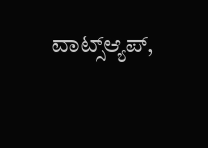ವಾಟ್ಸ್ಆ್ಯಪ್,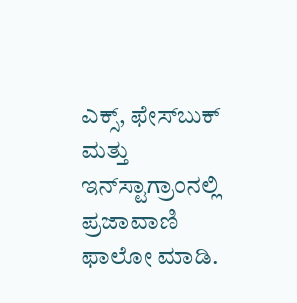ಎಕ್ಸ್, ಫೇಸ್‌ಬುಕ್ ಮತ್ತು ಇನ್‌ಸ್ಟಾಗ್ರಾಂನಲ್ಲಿ ಪ್ರಜಾವಾಣಿ ಫಾಲೋ ಮಾಡಿ.